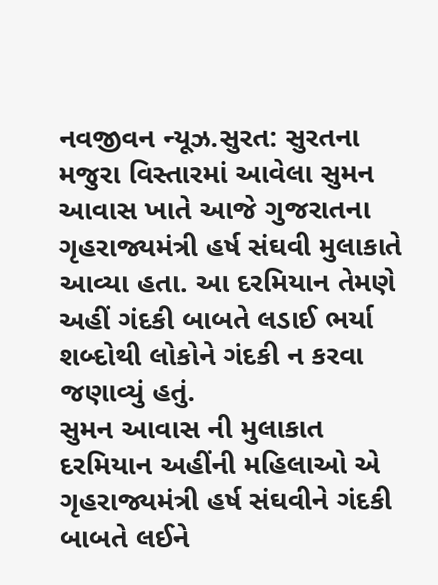નવજીવન ન્યૂઝ.સુરત: સુરતના મજુરા વિસ્તારમાં આવેલા સુમન આવાસ ખાતે આજે ગુજરાતના ગૃહરાજ્યમંત્રી હર્ષ સંઘવી મુલાકાતે આવ્યા હતા. આ દરમિયાન તેમણે અહીં ગંદકી બાબતે લડાઈ ભર્યા શબ્દોથી લોકોને ગંદકી ન કરવા જણાવ્યું હતું.
સુમન આવાસ ની મુલાકાત દરમિયાન અહીંની મહિલાઓ એ ગૃહરાજ્યમંત્રી હર્ષ સંઘવીને ગંદકી બાબતે લઈને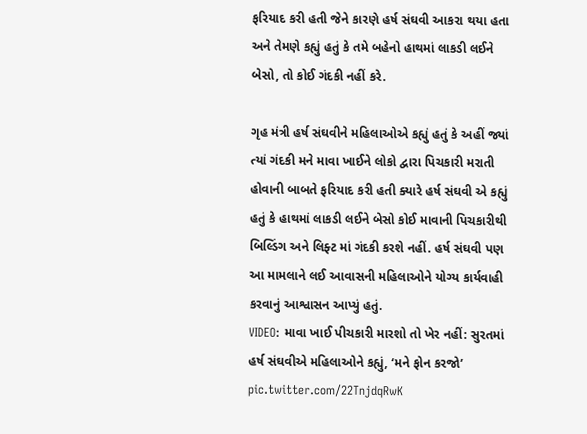ફરિયાદ કરી હતી જેને કારણે હર્ષ સંઘવી આકરા થયા હતા અને તેમણે કહ્યું હતું કે તમે બહેનો હાથમાં લાકડી લઈને બેસો, તો કોઈ ગંદકી નહીં કરે.

ગૃહ મંત્રી હર્ષ સંઘવીને મહિલાઓએ કહ્યું હતું કે અહીં જ્યાં ત્યાં ગંદકી મને માવા ખાઈને લોકો દ્વારા પિચકારી મરાતી હોવાની બાબતે ફરિયાદ કરી હતી ક્યારે હર્ષ સંઘવી એ કહ્યું હતું કે હાથમાં લાકડી લઈને બેસો કોઈ માવાની પિચકારીથી બિલ્ડિંગ અને લિફ્ટ માં ગંદકી કરશે નહીં. હર્ષ સંઘવી પણ આ મામલાને લઈ આવાસની મહિલાઓને યોગ્ય કાર્યવાહી કરવાનું આશ્વાસન આપ્યું હતું.
VIDEO: માવા ખાઈ પીચકારી મારશો તો ખેર નહીં: સુરતમાં હર્ષ સંઘવીએ મહિલાઓને કહ્યું, ‘મને ફોન કરજો’ pic.twitter.com/22TnjdqRwK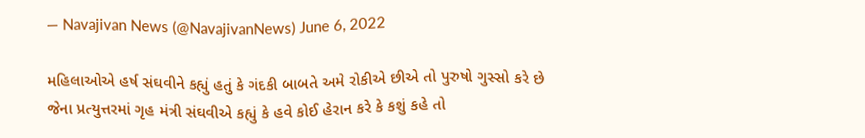— Navajivan News (@NavajivanNews) June 6, 2022

મહિલાઓએ હર્ષ સંઘવીને કહ્યું હતું કે ગંદકી બાબતે અમે રોકીએ છીએ તો પુરુષો ગુસ્સો કરે છે જેના પ્રત્યુત્તરમાં ગૃહ મંત્રી સંઘવીએ કહ્યું કે હવે કોઈ હેરાન કરે કે કશું કહે તો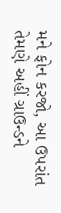મને ફોન કરજો, આ ઉપરાંત તેમણે અહીં ગ્રાઉન્ડને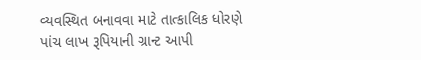વ્યવસ્થિત બનાવવા માટે તાત્કાલિક ધોરણે પાંચ લાખ રૂપિયાની ગ્રાન્ટ આપી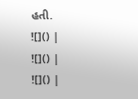હતી.
![]() |
![]() |
![]() |